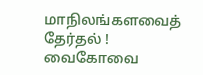மாநிலங்களவைத் தேர்தல் ! வைகோவை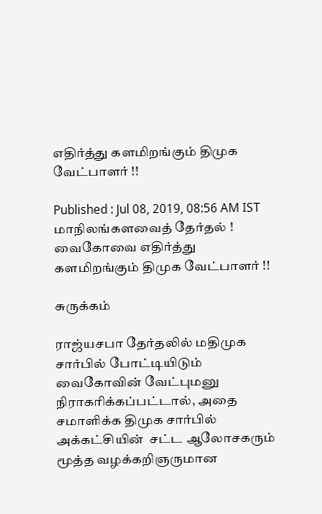எதிர்த்து களமிறங்கும் திமுக வேட்பாளர் !!

Published : Jul 08, 2019, 08:56 AM IST
மாநிலங்களவைத் தேர்தல் ! வைகோவை எதிர்த்து களமிறங்கும் திமுக வேட்பாளர் !!

சுருக்கம்

ராஜ்யசபா தேர்தலில் மதிமுக சார்பில் போட்டியிடும் வைகோவின் வேட்புமனு நிராகரிக்கப்பட்டால், அதை சமாளிக்க திமுக சார்பில் அக்கட்சியின்  சட்ட ஆலோசகரும் மூத்த வழக்கறிஞருமான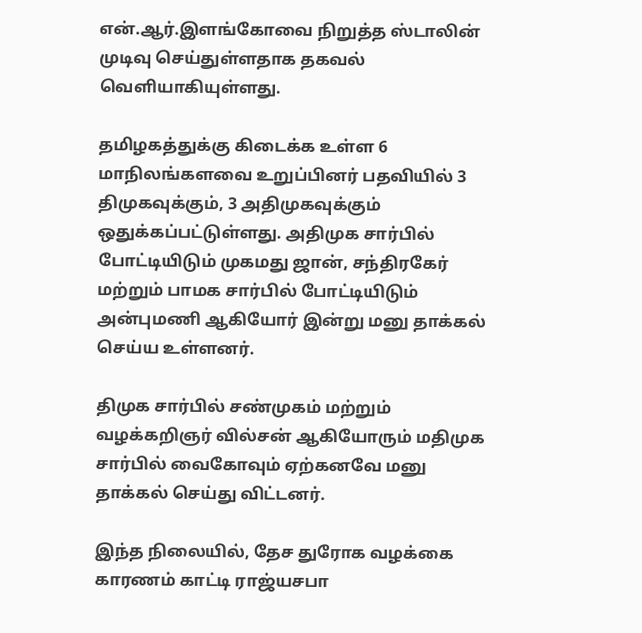என்.ஆர்.இளங்கோவை நிறுத்த ஸ்டாலின் முடிவு செய்துள்ளதாக தகவல் வெளியாகியுள்ளது.

தமிழகத்துக்கு கிடைக்க உள்ள 6 மாநிலங்களவை உறுப்பினர் பதவியில் 3 திமுகவுக்கும், 3 அதிமுகவுக்கும் ஒதுக்கப்பட்டுள்ளது. அதிமுக சார்பில் போட்டியிடும் முகமது ஜான், சந்திரகேர் மற்றும் பாமக சார்பில் போட்டியிடும் அன்புமணி ஆகியோர் இன்று மனு தாக்கல் செய்ய உள்ளனர்.

திமுக சார்பில் சண்முகம் மற்றும் வழக்கறிஞர் வில்சன் ஆகியோரும் மதிமுக சார்பில் வைகோவும் ஏற்கனவே மனு தாக்கல் செய்து விட்டனர்.

இந்த நிலையில், தேச துரோக வழக்கை காரணம் காட்டி ராஜ்யசபா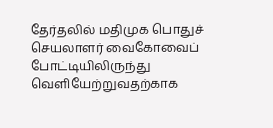தேர்தலில் மதிமுக பொதுச் செயலாளர் வைகோவைப் போட்டியிலிருந்து வெளியேற்றுவதற்காக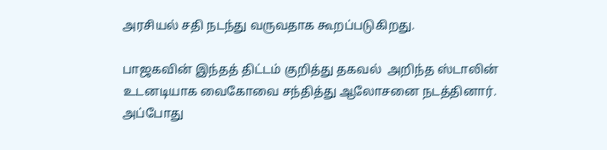அரசியல் சதி நடந்து வருவதாக கூறப்படுகிறது.

பாஜகவின் இந்தத் திட்டம் குறித்து தகவல்  அறிந்த ஸ்டாலின் உடனடியாக வைகோவை சந்தித்து ஆலோசனை நடத்தினார். அப்போது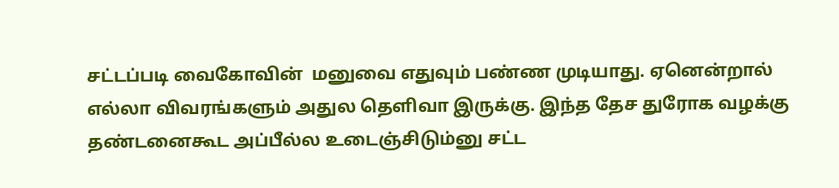சட்டப்படி வைகோவின்  மனுவை எதுவும் பண்ண முடியாது. ஏனென்றால் எல்லா விவரங்களும் அதுல தெளிவா இருக்கு. இந்த தேச துரோக வழக்கு தண்டனைகூட அப்பீல்ல உடைஞ்சிடும்னு சட்ட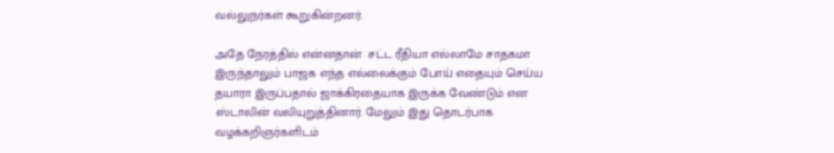வல்லுநர்கள் கூறுகின்றனர்.

அதே நேரத்தில் என்னதான்  சட்ட ரீதியா எல்லாமே சாதகமா இருந்தாலும் பாஜக எந்த எல்லைக்கும் போய் எதையும் செய்ய தயாரா இருப்பதால் ஜாக்கிரதையாக இருக்க வேண்டும் என ஸ்டாலின் வலியுறுத்தினார். மேலும் இது தொடர்பாக வழக்கறிஞர்களிடம்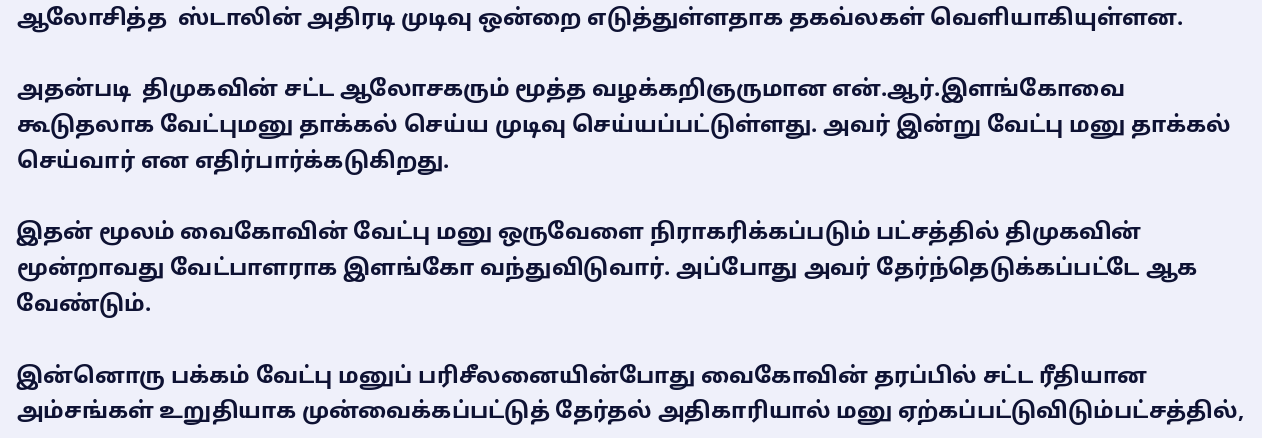ஆலோசித்த  ஸ்டாலின் அதிரடி முடிவு ஒன்றை எடுத்துள்ளதாக தகவ்லகள் வெளியாகியுள்ளன.

அதன்படி  திமுகவின் சட்ட ஆலோசகரும் மூத்த வழக்கறிஞருமான என்.ஆர்.இளங்கோவை  கூடுதலாக வேட்புமனு தாக்கல் செய்ய முடிவு செய்யப்பட்டுள்ளது. அவர் இன்று வேட்பு மனு தாக்கல் செய்வார் என எதிர்பார்க்கடுகிறது.

இதன் மூலம் வைகோவின் வேட்பு மனு ஒருவேளை நிராகரிக்கப்படும் பட்சத்தில் திமுகவின் மூன்றாவது வேட்பாளராக இளங்கோ வந்துவிடுவார். அப்போது அவர் தேர்ந்தெடுக்கப்பட்டே ஆக வேண்டும்.

இன்னொரு பக்கம் வேட்பு மனுப் பரிசீலனையின்போது வைகோவின் தரப்பில் சட்ட ரீதியான அம்சங்கள் உறுதியாக முன்வைக்கப்பட்டுத் தேர்தல் அதிகாரியால் மனு ஏற்கப்பட்டுவிடும்பட்சத்தில்,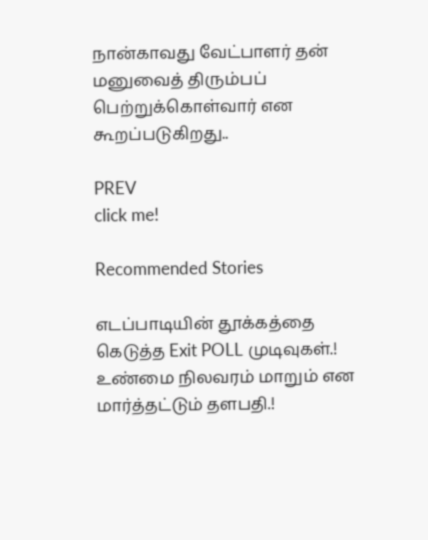நான்காவது வேட்பாளர் தன் மனுவைத் திரும்பப் பெற்றுக்கொள்வார் என கூறப்படுகிறது..

PREV
click me!

Recommended Stories

எடப்பாடியின் தூக்கத்தை கெடுத்த Exit POLL முடிவுகள்.! உண்மை நிலவரம் மாறும் என மார்த்தட்டும் தளபதி.!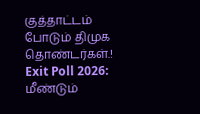குத்தாட்டம் போடும் திமுக தொண்டர்கள்.!
Exit Poll 2026: மீண்டும்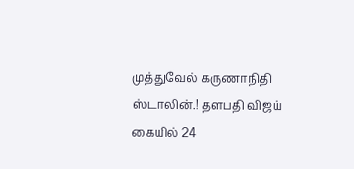முத்துவேல் கருணாநிதி ஸ்டாலின்.! தளபதி விஜய் கையில் 24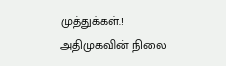முத்துக்கள்.! அதிமுகவின் நிலை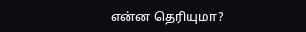என்ன தெரியுமா?